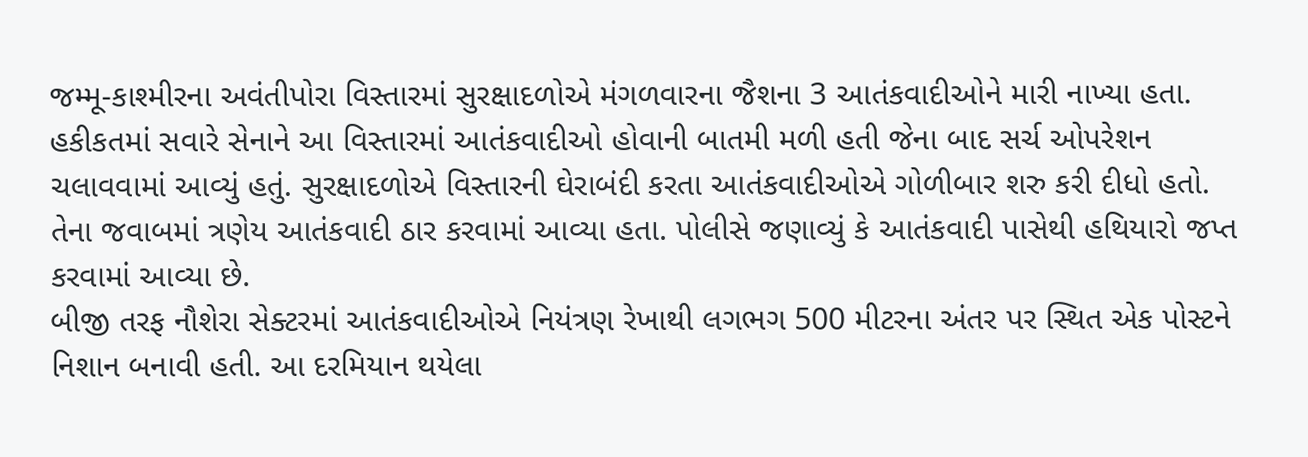જમ્મૂ-કાશ્મીરના અવંતીપોરા વિસ્તારમાં સુરક્ષાદળોએ મંગળવારના જૈશના 3 આતંકવાદીઓને મારી નાખ્યા હતા. હકીકતમાં સવારે સેનાને આ વિસ્તારમાં આતંકવાદીઓ હોવાની બાતમી મળી હતી જેના બાદ સર્ચ ઓપરેશન ચલાવવામાં આવ્યું હતું. સુરક્ષાદળોએ વિસ્તારની ઘેરાબંદી કરતા આતંકવાદીઓએ ગોળીબાર શરુ કરી દીધો હતો. તેના જવાબમાં ત્રણેય આતંકવાદી ઠાર કરવામાં આવ્યા હતા. પોલીસે જણાવ્યું કે આતંકવાદી પાસેથી હથિયારો જપ્ત કરવામાં આવ્યા છે.
બીજી તરફ નૌશેરા સેક્ટરમાં આતંકવાદીઓએ નિયંત્રણ રેખાથી લગભગ 500 મીટરના અંતર પર સ્થિત એક પોસ્ટને નિશાન બનાવી હતી. આ દરમિયાન થયેલા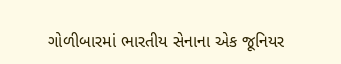ગોળીબારમાં ભારતીય સેનાના એક જૂનિયર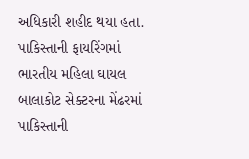અધિકારી શહીદ થયા હતા.
પાકિસ્તાની ફાયરિંગમાં ભારતીય મહિલા ઘાયલ
બાલાકોટ સેક્ટરના મેંઢરમાં પાકિસ્તાની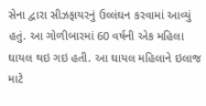સેના દ્વારા સીઝફાયરનું ઉલ્લંઘન કરવામાં આવ્યું હતું. આ ગોળીબારમાં 60 વર્ષની એક મહિલા ઘાયલ થઇ ગઇ હતી. આ ઘાયલ મહિલાને ઇલાજ માટે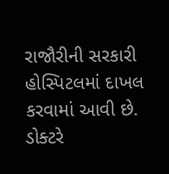રાજૌરીની સરકારી હોસ્પિટલમાં દાખલ કરવામાં આવી છે. ડોક્ટરે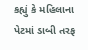કહ્યું કે મહિલાના પેટમાં ડાબી તરફ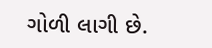ગોળી લાગી છે.